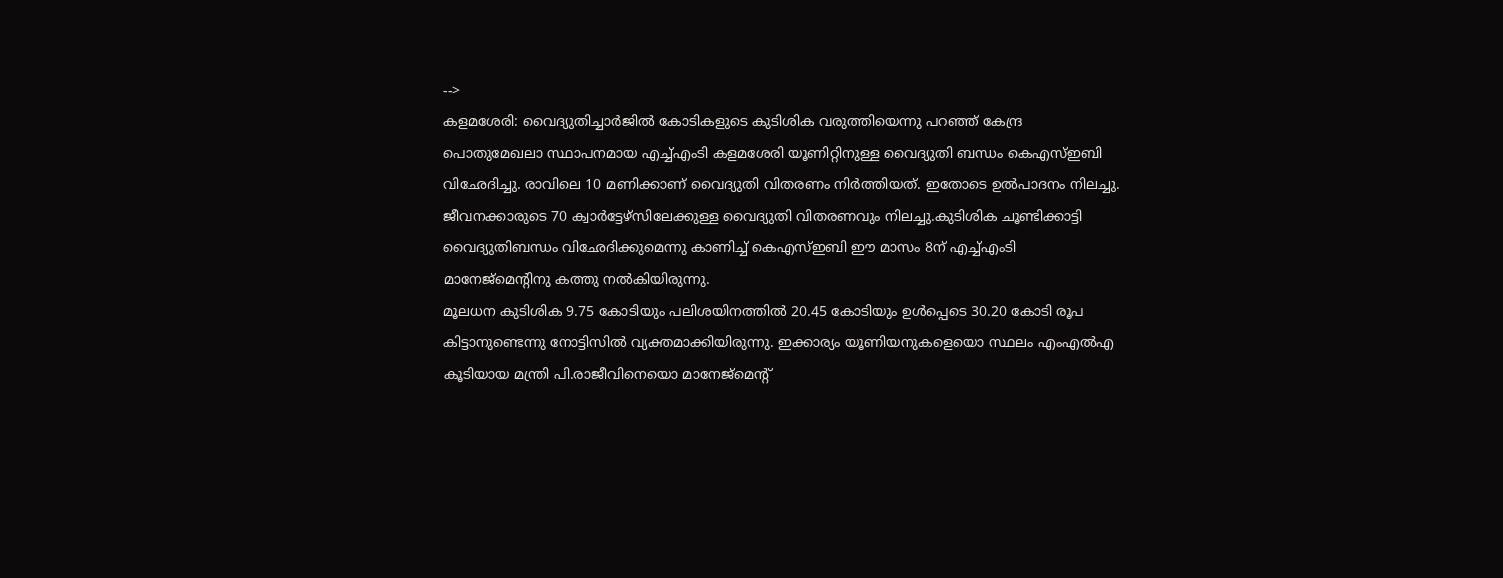-->
കളമശേരി: വൈദ്യുതിച്ചാർജിൽ കോടികളുടെ കുടിശിക വരുത്തിയെന്നു പറഞ്ഞ് കേന്ദ്ര പൊതുമേഖലാ സ്ഥാപനമായ എച്ച്എംടി കളമശേരി യൂണിറ്റിനുള്ള വൈദ്യുതി ബന്ധം കെഎസ്ഇബി വിഛേദിച്ചു. രാവിലെ 10 മണിക്കാണ് വൈദ്യുതി വിതരണം നിർത്തിയത്. ഇതോടെ ഉൽപാദനം നിലച്ചു. ജീവനക്കാരുടെ 70 ക്വാർട്ടേഴ്സിലേക്കുള്ള വൈദ്യുതി വിതരണവും നിലച്ചു.കുടിശിക ചൂണ്ടിക്കാട്ടി വൈദ്യുതിബന്ധം വിഛേദിക്കുമെന്നു കാണിച്ച് കെഎസ്ഇബി ഈ മാസം 8ന് എച്ച്എംടി മാനേജ്മെന്റിനു കത്തു നൽകിയിരുന്നു.
മൂലധന കുടിശിക 9.75 കോടിയും പലിശയിനത്തിൽ 20.45 കോടിയും ഉൾപ്പെടെ 30.20 കോടി രൂപ കിട്ടാനുണ്ടെന്നു നോട്ടിസിൽ വ്യക്തമാക്കിയിരുന്നു. ഇക്കാര്യം യൂണിയനുകളെയൊ സ്ഥലം എംഎൽഎ കൂടിയായ മന്ത്രി പി.രാജീവിനെയൊ മാനേജ്മെന്റ്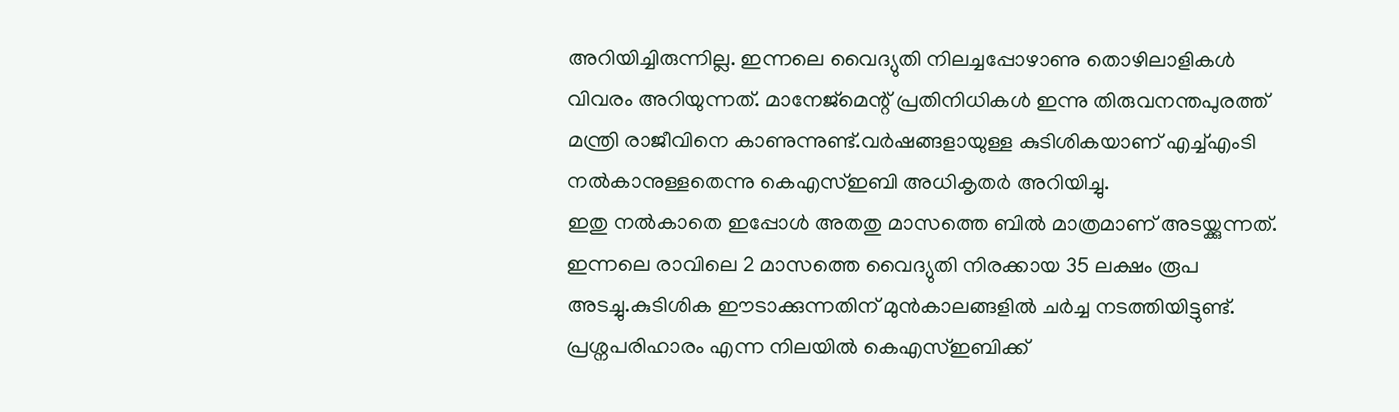അറിയിച്ചിരുന്നില്ല. ഇന്നലെ വൈദ്യുതി നിലച്ചപ്പോഴാണു തൊഴിലാളികൾ വിവരം അറിയുന്നത്. മാനേജ്മെന്റ് പ്രതിനിധികൾ ഇന്നു തിരുവനന്തപുരത്ത് മന്ത്രി രാജീവിനെ കാണുന്നുണ്ട്.വർഷങ്ങളായുള്ള കുടിശികയാണ് എച്ച്എംടി നൽകാനുള്ളതെന്നു കെഎസ്ഇബി അധികൃതർ അറിയിച്ചു.
ഇതു നൽകാതെ ഇപ്പോൾ അതതു മാസത്തെ ബിൽ മാത്രമാണ് അടയ്ക്കുന്നത്. ഇന്നലെ രാവിലെ 2 മാസത്തെ വൈദ്യുതി നിരക്കായ 35 ലക്ഷം രൂപ അടച്ചു.കുടിശിക ഈടാക്കുന്നതിന് മുൻകാലങ്ങളിൽ ചർച്ച നടത്തിയിട്ടുണ്ട്. പ്രശ്നപരിഹാരം എന്ന നിലയിൽ കെഎസ്ഇബിക്ക്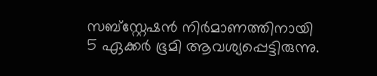സബ്സ്റ്റേഷൻ നിർമാണത്തിനായി 5 ഏക്കർ ഭൂമി ആവശ്യപ്പെട്ടിരുന്നു.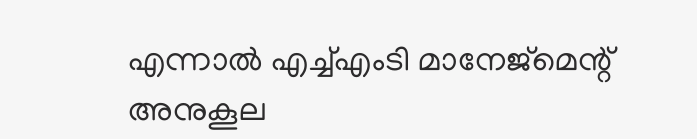എന്നാൽ എച്ച്എംടി മാനേജ്മെന്റ് അനുകൂല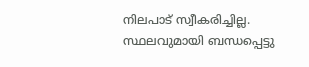നിലപാട് സ്വീകരിച്ചില്ല. സ്ഥലവുമായി ബന്ധപ്പെട്ടു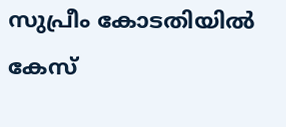സുപ്രീം കോടതിയിൽ കേസ്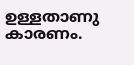ഉള്ളതാണു കാരണം.